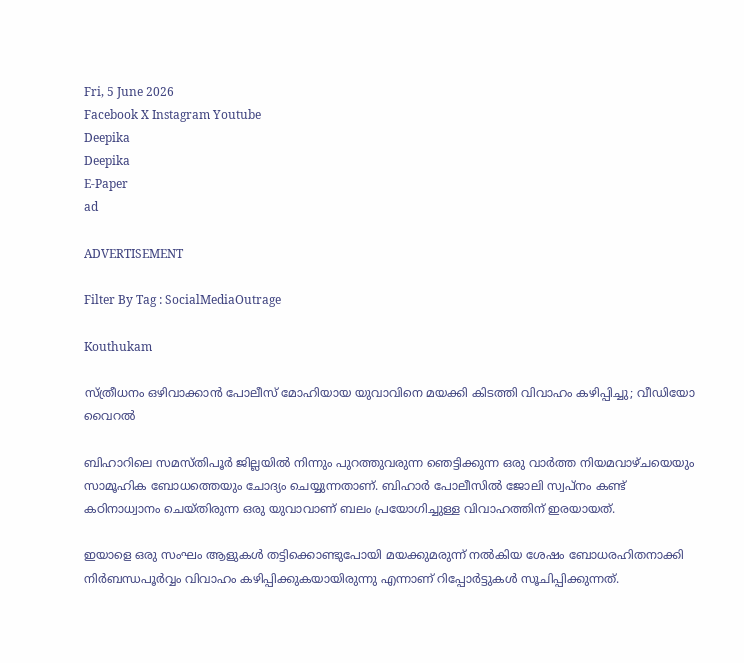Fri, 5 June 2026
Facebook X Instagram Youtube
Deepika
Deepika
E-Paper
ad

ADVERTISEMENT

Filter By Tag : SocialMediaOutrage

Kouthukam

സ്ത്രീധനം ഒഴിവാക്കാൻ പോലീസ് മോഹിയായ യുവാവിനെ മയക്കി കിടത്തി വിവാഹം കഴിപ്പിച്ചു; വീഡിയോ വൈറൽ

ബിഹാറിലെ സമസ്തിപൂർ ജില്ലയിൽ നിന്നും പുറത്തുവരുന്ന ഞെട്ടിക്കുന്ന ഒരു വാർത്ത നിയമവാഴ്ചയെയും സാമൂഹിക ബോധത്തെയും ചോദ്യം ചെയ്യുന്നതാണ്. ബിഹാർ പോലീസിൽ ജോലി സ്വപ്നം കണ്ട് കഠിനാധ്വാനം ചെയ്തിരുന്ന ഒരു യുവാവാണ് ബലം പ്രയോഗിച്ചുള്ള വിവാഹത്തിന് ഇരയായത്.

ഇയാളെ ഒരു സംഘം ആളുകൾ തട്ടിക്കൊണ്ടുപോയി മയക്കുമരുന്ന് നൽകിയ ശേഷം ബോധരഹിതനാക്കി നിർബന്ധപൂർവ്വം വിവാഹം കഴിപ്പിക്കുകയായിരുന്നു എന്നാണ് റിപ്പോർട്ടുകൾ സൂചിപ്പിക്കുന്നത്.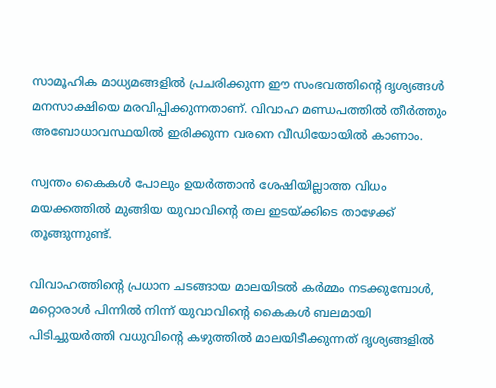സാമൂഹിക മാധ്യമങ്ങളിൽ പ്രചരിക്കുന്ന ഈ സംഭവത്തിന്‍റെ ദൃശ്യങ്ങൾ മനസാക്ഷിയെ മരവിപ്പിക്കുന്നതാണ്. വിവാഹ മണ്ഡപത്തിൽ തീർത്തും അബോധാവസ്ഥയിൽ ഇരിക്കുന്ന വരനെ വീഡിയോയിൽ കാണാം.

സ്വന്തം കൈകൾ പോലും ഉയർത്താൻ ശേഷിയില്ലാത്ത വിധം മയക്കത്തിൽ മുങ്ങിയ യുവാവിന്‍റെ തല ഇടയ്ക്കിടെ താഴേക്ക് തൂങ്ങുന്നുണ്ട്.

വിവാഹത്തിന്‍റെ പ്രധാന ചടങ്ങായ മാലയിടൽ കർമ്മം നടക്കുമ്പോൾ, മറ്റൊരാൾ പിന്നിൽ നിന്ന് യുവാവിന്‍റെ കൈകൾ ബലമായി പിടിച്ചുയർത്തി വധുവിന്‍റെ കഴുത്തിൽ മാലയിടീക്കുന്നത് ദൃശ്യങ്ങളിൽ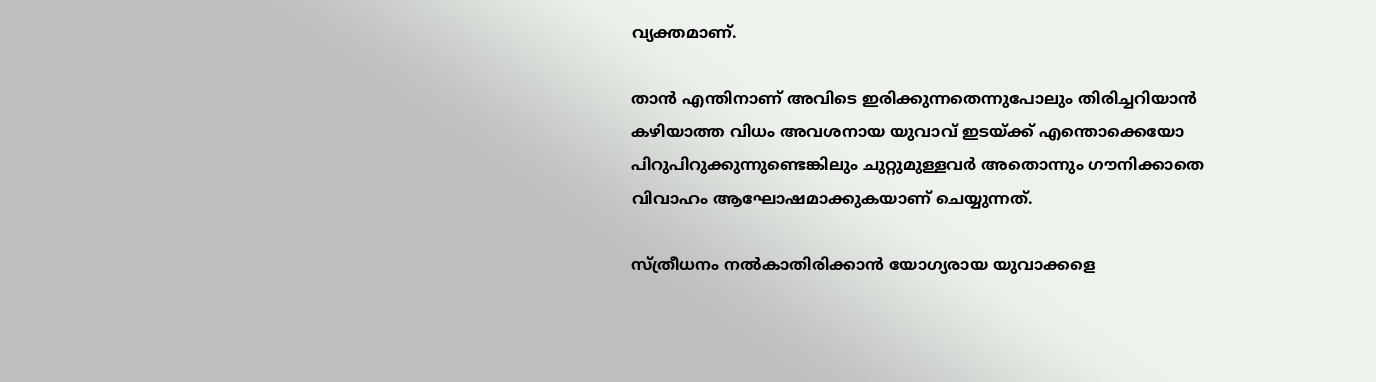വ്യക്തമാണ്.

താൻ എന്തിനാണ് അവിടെ ഇരിക്കുന്നതെന്നുപോലും തിരിച്ചറിയാൻ കഴിയാത്ത വിധം അവശനായ യുവാവ് ഇടയ്ക്ക് എന്തൊക്കെയോ പിറുപിറുക്കുന്നുണ്ടെങ്കിലും ചുറ്റുമുള്ളവർ അതൊന്നും ഗൗനിക്കാതെ വിവാഹം ആഘോഷമാക്കുകയാണ് ചെയ്യുന്നത്.

സ്ത്രീധനം നൽകാതിരിക്കാൻ യോഗ്യരായ യുവാക്കളെ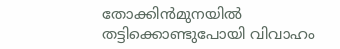തോക്കിൻമുനയിൽ തട്ടിക്കൊണ്ടുപോയി വിവാഹം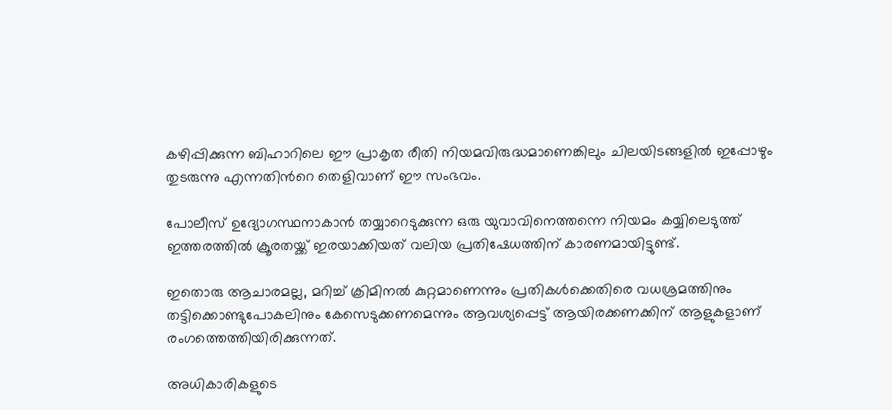കഴിപ്പിക്കുന്ന ബിഹാറിലെ ഈ പ്രാകൃത രീതി നിയമവിരുദ്ധമാണെങ്കിലും ചിലയിടങ്ങളിൽ ഇപ്പോഴും തുടരുന്നു എന്നതിന്‍റെ തെളിവാണ് ഈ സംഭവം.

പോലീസ് ഉദ്യോഗസ്ഥനാകാൻ തയ്യാറെടുക്കുന്ന ഒരു യുവാവിനെത്തന്നെ നിയമം കയ്യിലെടുത്ത് ഇത്തരത്തിൽ ക്രൂരതയ്ക്ക് ഇരയാക്കിയത് വലിയ പ്രതിഷേധത്തിന് കാരണമായിട്ടുണ്ട്.

ഇതൊരു ആചാരമല്ല, മറിച്ച് ക്രിമിനൽ കുറ്റമാണെന്നും പ്രതികൾക്കെതിരെ വധശ്രമത്തിനും തട്ടിക്കൊണ്ടുപോകലിനും കേസെടുക്കണമെന്നും ആവശ്യപ്പെട്ട് ആയിരക്കണക്കിന് ആളുകളാണ് രംഗത്തെത്തിയിരിക്കുന്നത്.

അധികാരികളുടെ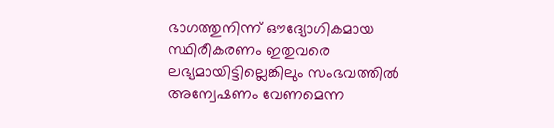ഭാഗത്തുനിന്ന് ഔദ്യോഗികമായ സ്ഥിരീകരണം ഇതുവരെ ലഭ്യമായിട്ടില്ലെങ്കിലും സംഭവത്തിൽ അന്വേഷണം വേണമെന്ന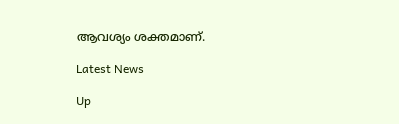ആവശ്യം ശക്തമാണ്.

Latest News

Up